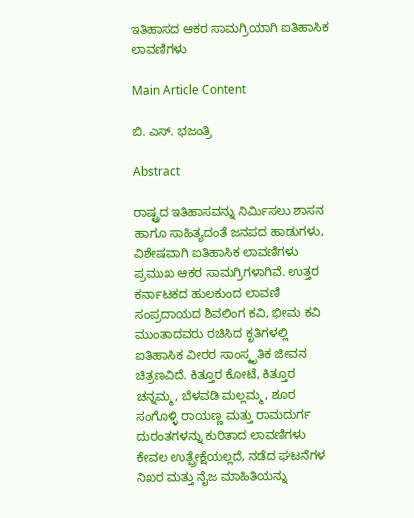ಇತಿಹಾಸದ ಆಕರ ಸಾಮಗ್ರಿಯಾಗಿ ಐತಿಹಾಸಿಕ ಲಾವಣಿಗಳು

Main Article Content

ಬಿ. ಎಸ್. ಭಜಂತ್ರಿ

Abstract

ರಾಷ್ಟ್ರದ ಇತಿಹಾಸವನ್ನು ನಿರ್ಮಿಸಲು ಶಾಸನ ಹಾಗೂ ಸಾಹಿತ್ಯದಂತೆ ಜನಪದ ಹಾಡುಗಳು, ವಿಶೇಷವಾಗಿ ಐತಿಹಾಸಿಕ ಲಾವಣಿಗಳು ಪ್ರಮುಖ ಆಕರ ಸಾಮಗ್ರಿಗಳಾಗಿವೆ. ಉತ್ತರ ಕರ್ನಾಟಕದ ಹುಲಕುಂದ ಲಾವಣಿ ಸಂಪ್ರದಾಯದ ಶಿವಲಿಂಗ ಕವಿ, ಭೀಮ ಕವಿ ಮುಂತಾದವರು ರಚಿಸಿದ ಕೃತಿಗಳಲ್ಲಿ ಐತಿಹಾಸಿಕ ವೀರರ ಸಾಂಸ್ಕೃತಿಕ ಜೀವನ ಚಿತ್ರಣವಿದೆ. ಕಿತ್ತೂರ ಕೋಟೆ, ಕಿತ್ತೂರ ಚನ್ನಮ್ಮ, ಬೆಳವಡಿ ಮಲ್ಲಮ್ಮ, ಶೂರ ಸಂಗೊಳ್ಳಿ ರಾಯಣ್ಣ ಮತ್ತು ರಾಮದುರ್ಗ ದುರಂತಗಳನ್ನು ಕುರಿತಾದ ಲಾವಣಿಗಳು ಕೇವಲ ಉತ್ಪ್ರೇಕ್ಷೆಯಲ್ಲದೆ, ನಡೆದ ಘಟನೆಗಳ ನಿಖರ ಮತ್ತು ನೈಜ ಮಾಹಿತಿಯನ್ನು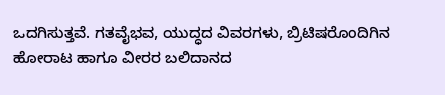ಒದಗಿಸುತ್ತವೆ. ಗತವೈಭವ, ಯುದ್ಧದ ವಿವರಗಳು, ಬ್ರಿಟಿಷರೊಂದಿಗಿನ ಹೋರಾಟ ಹಾಗೂ ವೀರರ ಬಲಿದಾನದ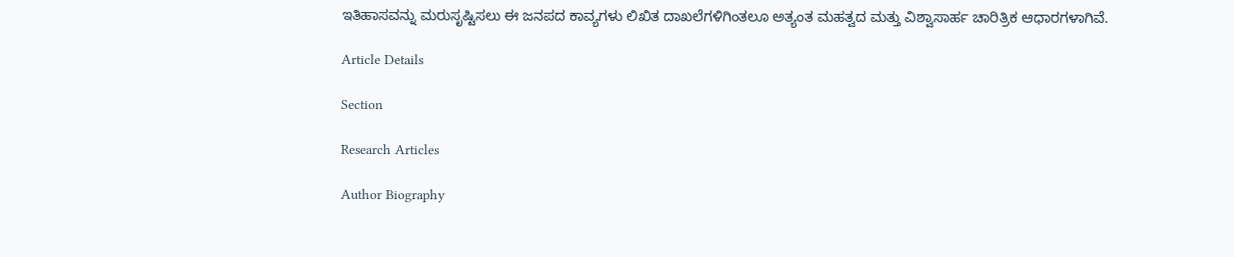ಇತಿಹಾಸವನ್ನು ಮರುಸೃಷ್ಟಿಸಲು ಈ ಜನಪದ ಕಾವ್ಯಗಳು ಲಿಖಿತ ದಾಖಲೆಗಳಿಗಿಂತಲೂ ಅತ್ಯಂತ ಮಹತ್ವದ ಮತ್ತು ವಿಶ್ವಾಸಾರ್ಹ ಚಾರಿತ್ರಿಕ ಆಧಾರಗಳಾಗಿವೆ.

Article Details

Section

Research Articles

Author Biography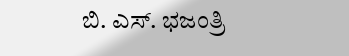ಬಿ. ಎಸ್. ಭಜಂತ್ರಿ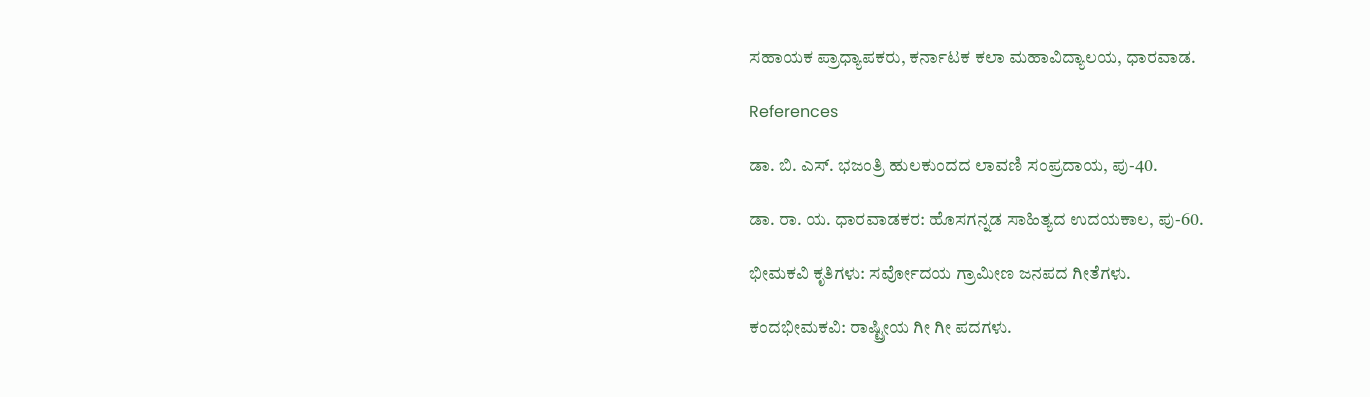ಸಹಾಯಕ ಪ್ರಾಧ್ಯಾಪಕರು, ಕರ್ನಾಟಕ ಕಲಾ ಮಹಾವಿದ್ಯಾಲಯ, ಧಾರವಾಡ.

References

ಡಾ. ಬಿ. ಎಸ್. ಭಜಂತ್ರಿ ಹುಲಕುಂದದ ಲಾವಣಿ ಸಂಪ್ರದಾಯ, ಪು-40.

ಡಾ. ರಾ. ಯ. ಧಾರವಾಡಕರ: ಹೊಸಗನ್ನಡ ಸಾಹಿತ್ಯದ ಉದಯಕಾಲ, ಪು-60.

ಭೀಮಕವಿ ಕೃತಿಗಳು: ಸರ್ವೋದಯ ಗ್ರಾಮೀಣ ಜನಪದ ಗೀತೆಗಳು.

ಕಂದಭೀಮಕವಿ: ರಾಷ್ಟ್ರೀಯ ಗೀ ಗೀ ಪದಗಳು.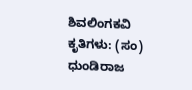ಶಿವಲಿಂಗಕವಿ ಕೃತಿಗಳು: (ಸಂ) ಧುಂಡಿರಾಜ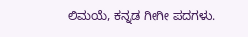ಲಿಮಯೆ, ಕನ್ನಡ ಗೀಗೀ ಪದಗಳು.